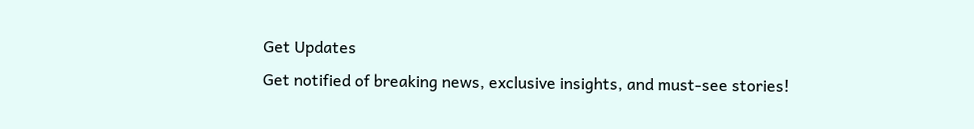Get Updates
Get notified of breaking news, exclusive insights, and must-see stories!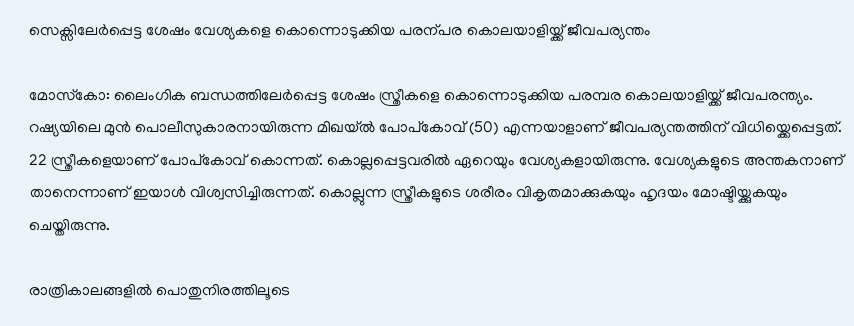സെക്സിലേര്‍പ്പെട്ട ശേഷം വേശ്യകളെ കൊന്നൊടുക്കിയ പരന്പര കൊലയാളിയ്ക്ക് ജീവപര്യന്തം

മോസ്‌കോ: ലൈംഗിക ബന്ധത്തിലേര്‍പ്പെട്ട ശേഷം സ്ത്രീകളെ കൊന്നൊടുക്കിയ പരമ്പര കൊലയാളിയ്ക്ക് ജീവപരന്ത്യം. റഷ്യയിലെ മുന്‍ പൊലീസുകാരനായിരുന്ന മിഖയ്ല്‍ പോപ്‌കോവ് (50) എന്നയാളാണ് ജീവപര്യന്തത്തിന് വിധിയ്ക്കെപ്പെട്ടത്. 22 സ്ത്രീകളെയാണ് പോപ്‌കോവ് കൊന്നത്. കൊല്ലപ്പെട്ടവരില്‍ ഏറെയും വേശ്യകളായിരുന്നു. വേശ്യകളുടെ അന്തകനാണ് താനെന്നാണ് ഇയാള്‍ വിശ്വസിച്ചിരുന്നത്. കൊല്ലുന്ന സ്ത്രീകളുടെ ശരീരം വികൃതമാക്കുകയും ഹൃദയം മോഷ്ടിയ്ക്കുകയും ചെയ്തിരുന്നു.

രാത്രികാലങ്ങളില്‍ പൊതുനിരത്തിലൂടെ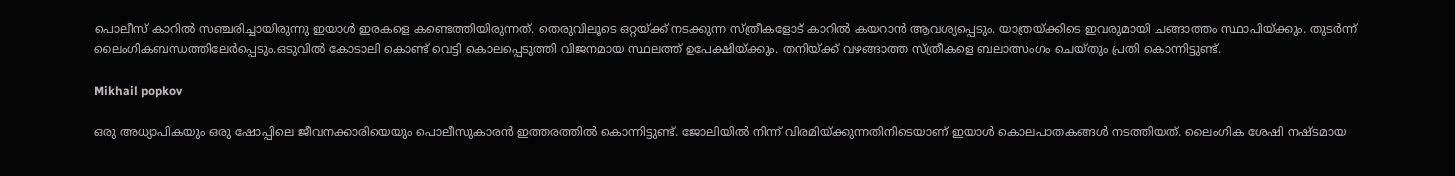പൊലീസ് കാറില്‍ സഞ്ചരിച്ചായിരുന്നു ഇയാള്‍ ഇരകളെ കണ്ടെത്തിയിരുന്നത്. തെരുവിലൂടെ ഒറ്റയ്ക്ക് നടക്കുന്ന സ്ത്രീകളോട് കാറില്‍ കയറാന്‍ ആവശ്യപ്പെടും. യാത്രയ്ക്കിടെ ഇവരുമായി ചങ്ങാത്തം സ്ഥാപിയ്ക്കും. തുടര്‍ന്ന് ലൈംഗികബന്ധത്തിലേര്‍പ്പെടും.ഒടുവില്‍ കോടാലി കൊണ്ട് വെട്ടി കൊലപ്പെടുത്തി വിജനമായ സ്ഥലത്ത് ഉപേക്ഷിയ്ക്കും. തനിയ്ക്ക് വഴങ്ങാത്ത സ്ത്രീകളെ ബലാത്സംഗം ചെയ്തും പ്രതി കൊന്നിട്ടുണ്ട്.

Mikhail popkov

ഒരു അധ്യാപികയും ഒരു ഷോപ്പിലെ ജീവനക്കാരിയെയും പൊലീസുകാരന്‍ ഇത്തരത്തില്‍ കൊന്നിട്ടുണ്ട്. ജോലിയില്‍ നിന്ന് വിരമിയ്ക്കുന്നതിനിടെയാണ് ഇയാള്‍ കൊലപാതകങ്ങള്‍ നടത്തിയത്. ലൈംഗിക ശേഷി നഷ്ടമായ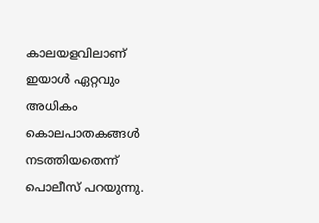കാലയളവിലാണ് ഇയാള്‍ ഏറ്റവും അധികം കൊലപാതകങ്ങള്‍ നടത്തിയതെന്ന് പൊലീസ് പറയുന്നു.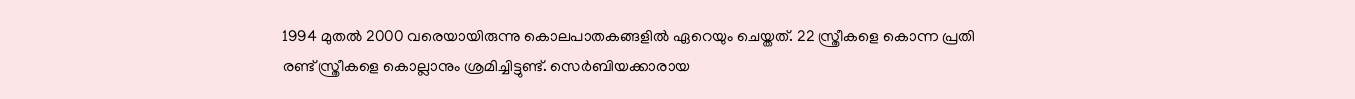1994 മുതല്‍ 2000 വരെയായിരുന്നു കൊലപാതകങ്ങളില്‍ ഏറെയും ചെയ്തത്. 22 സ്ത്രീകളെ കൊന്ന പ്രതി രണ്ട് സ്ത്രീകളെ കൊല്ലാനും ശ്രമിച്ചിട്ടുണ്ട്. സെര്‍ബിയക്കാരായ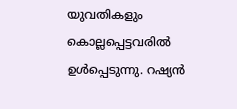യുവതികളും കൊല്ലപ്പെട്ടവരില്‍ ഉള്‍പ്പെടുന്നു. റഷ്യന്‍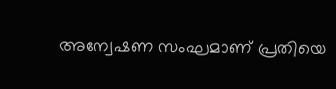അന്വേഷണ സംഘമാണ് പ്രതിയെ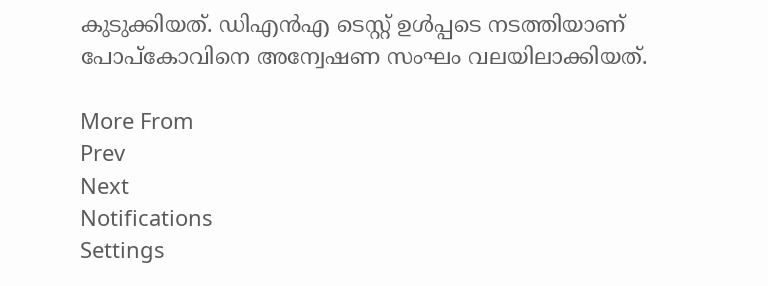കുടുക്കിയത്. ഡിഎന്‍എ ടെസ്റ്റ് ഉള്‍പ്പടെ നടത്തിയാണ് പോപ്‌കോവിനെ അന്വേഷണ സംഘം വലയിലാക്കിയത്.

More From
Prev
Next
Notifications
Settings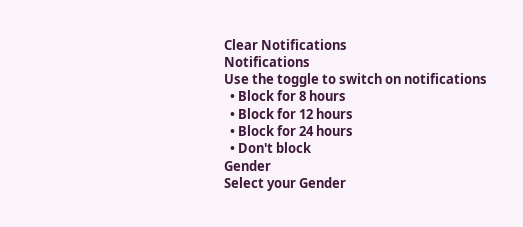Clear Notifications
Notifications
Use the toggle to switch on notifications
  • Block for 8 hours
  • Block for 12 hours
  • Block for 24 hours
  • Don't block
Gender
Select your Gender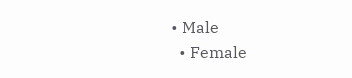• Male
  • Female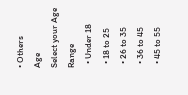• Others
Age
Select your Age Range
  • Under 18
  • 18 to 25
  • 26 to 35
  • 36 to 45
  • 45 to 55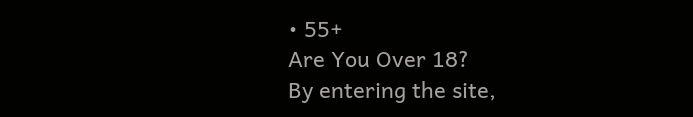• 55+
Are You Over 18?
By entering the site,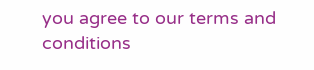you agree to our terms and conditions